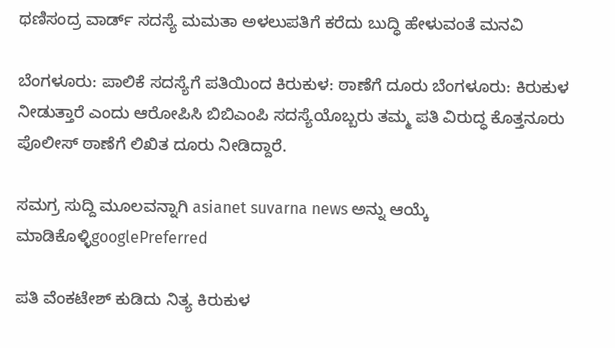ಥಣಿಸಂದ್ರ ವಾರ್ಡ್ ಸದಸ್ಯೆ ಮಮತಾ ಅಳಲುಪತಿಗೆ ಕರೆದು ಬುದ್ಧಿ ಹೇಳುವಂತೆ ಮನವಿ

ಬೆಂಗಳೂರು: ಪಾಲಿಕೆ ಸದಸ್ಯೆಗೆ ಪತಿಯಿಂದ ಕಿರುಕುಳ: ಠಾಣೆಗೆ ದೂರು ಬೆಂಗಳೂರು: ಕಿರುಕುಳ ನೀಡುತ್ತಾರೆ ಎಂದು ಆರೋಪಿಸಿ ಬಿಬಿಎಂಪಿ ಸದಸ್ಯೆಯೊಬ್ಬರು ತಮ್ಮ ಪತಿ ವಿರುದ್ಧ ಕೊತ್ತನೂರು ಪೊಲೀಸ್ ಠಾಣೆಗೆ ಲಿಖಿತ ದೂರು ನೀಡಿದ್ದಾರೆ.

ಸಮಗ್ರ ಸುದ್ದಿ ಮೂಲವನ್ನಾಗಿ asianet suvarna news ಅನ್ನು ಆಯ್ಕೆ ಮಾಡಿಕೊಳ್ಳಿgooglePreferred

ಪತಿ ವೆಂಕಟೇಶ್ ಕುಡಿದು ನಿತ್ಯ ಕಿರುಕುಳ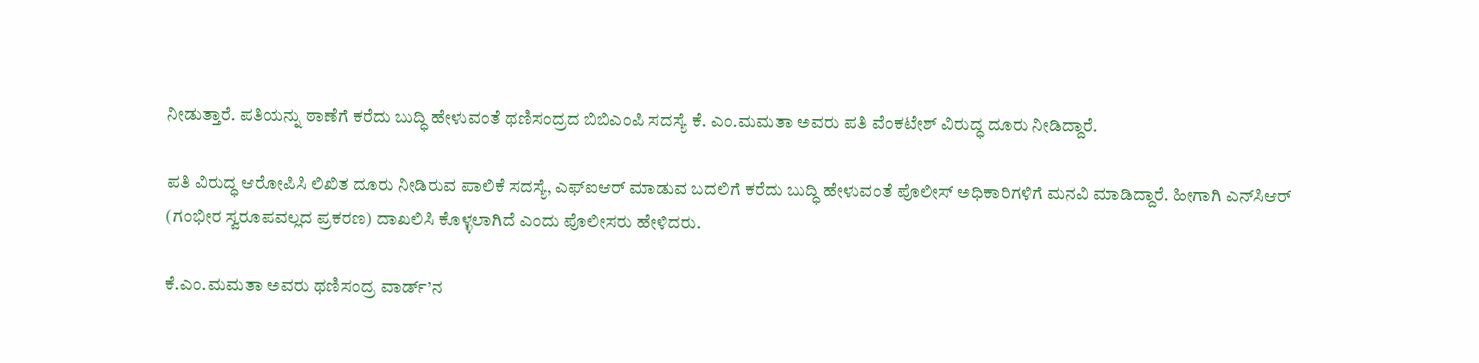ನೀಡುತ್ತಾರೆ. ಪತಿಯನ್ನು ಠಾಣೆಗೆ ಕರೆದು ಬುದ್ಧಿ ಹೇಳುವಂತೆ ಥಣಿಸಂದ್ರದ ಬಿಬಿಎಂಪಿ ಸದಸ್ಯೆ ಕೆ. ಎಂ.ಮಮತಾ ಅವರು ಪತಿ ವೆಂಕಟೇಶ್ ವಿರುದ್ಧ ದೂರು ನೀಡಿದ್ದಾರೆ.

ಪತಿ ವಿರುದ್ಧ ಆರೋಪಿಸಿ ಲಿಖಿತ ದೂರು ನೀಡಿರುವ ಪಾಲಿಕೆ ಸದಸ್ಯೆ, ಎಫ್‌ಐಆರ್ ಮಾಡುವ ಬದಲಿಗೆ ಕರೆದು ಬುದ್ಧಿ ಹೇಳುವಂತೆ ಪೊಲೀಸ್ ಅಧಿಕಾರಿಗಳಿಗೆ ಮನವಿ ಮಾಡಿದ್ದಾರೆ. ಹೀಗಾಗಿ ಎನ್‌ಸಿಆರ್ (ಗಂಭೀರ ಸ್ವರೂಪವಲ್ಲದ ಪ್ರಕರಣ) ದಾಖಲಿಸಿ ಕೊಳ್ಳಲಾಗಿದೆ ಎಂದು ಪೊಲೀಸರು ಹೇಳಿದರು.

ಕೆ.ಎಂ.ಮಮತಾ ಅವರು ಥಣಿಸಂದ್ರ ವಾರ್ಡ್’ನ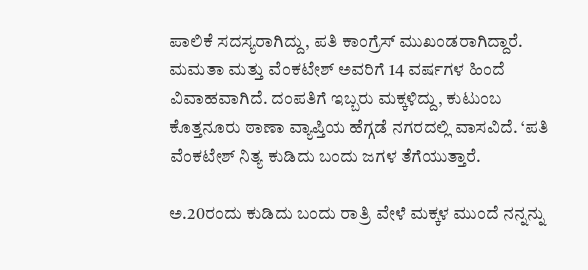ಪಾಲಿಕೆ ಸದಸ್ಯರಾಗಿದ್ದು, ಪತಿ ಕಾಂಗ್ರೆಸ್ ಮುಖಂಡರಾಗಿದ್ದಾರೆ. ಮಮತಾ ಮತ್ತು ವೆಂಕಟೇಶ್ ಅವರಿಗೆ 14 ವರ್ಷಗಳ ಹಿಂದೆ ವಿವಾಹವಾಗಿದೆ. ದಂಪತಿಗೆ ಇಬ್ಬರು ಮಕ್ಕಳಿದ್ದು, ಕುಟುಂಬ ಕೊತ್ತನೂರು ಠಾಣಾ ವ್ಯಾಪ್ತಿಯ ಹೆಗ್ಗಡೆ ನಗರದಲ್ಲಿ ವಾಸವಿದೆ. ‘ಪತಿ ವೆಂಕಟೇಶ್ ನಿತ್ಯ ಕುಡಿದು ಬಂದು ಜಗಳ ತೆಗೆಯುತ್ತಾರೆ.

ಅ.20ರಂದು ಕುಡಿದು ಬಂದು ರಾತ್ರಿ ವೇಳೆ ಮಕ್ಕಳ ಮುಂದೆ ನನ್ನನ್ನು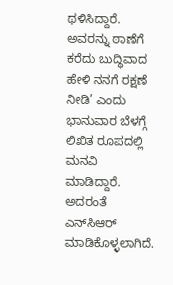ಥಳಿಸಿದ್ದಾರೆ. ಅವರನ್ನು ಠಾಣೆಗೆ ಕರೆದು ಬುದ್ಧಿವಾದ ಹೇಳಿ ನನಗೆ ರಕ್ಷಣೆ ನೀಡಿ’ ಎಂದು ಭಾನುವಾರ ಬೆಳಗ್ಗೆ ಲಿಖಿತ ರೂಪದಲ್ಲಿ ಮನವಿ ಮಾಡಿದ್ದಾರೆ. ಅದರಂತೆ ಎನ್‌ಸಿಆರ್ ಮಾಡಿಕೊಳ್ಳಲಾಗಿದೆ.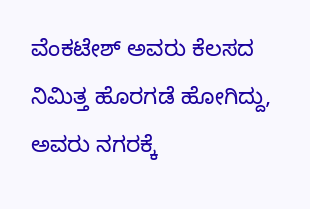ವೆಂಕಟೇಶ್ ಅವರು ಕೆಲಸದ ನಿಮಿತ್ತ ಹೊರಗಡೆ ಹೋಗಿದ್ದು, ಅವರು ನಗರಕ್ಕೆ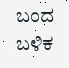ಬಂದ ಬಳಿಕ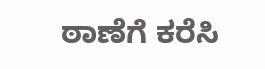ಠಾಣೆಗೆ ಕರೆಸಿ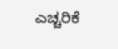ಎಚ್ಚರಿಕೆ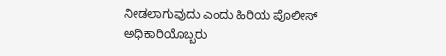ನೀಡಲಾಗುವುದು ಎಂದು ಹಿರಿಯ ಪೊಲೀಸ್ ಅಧಿಕಾರಿಯೊಬ್ಬರು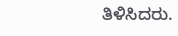ತಿಳಿಸಿದರು.